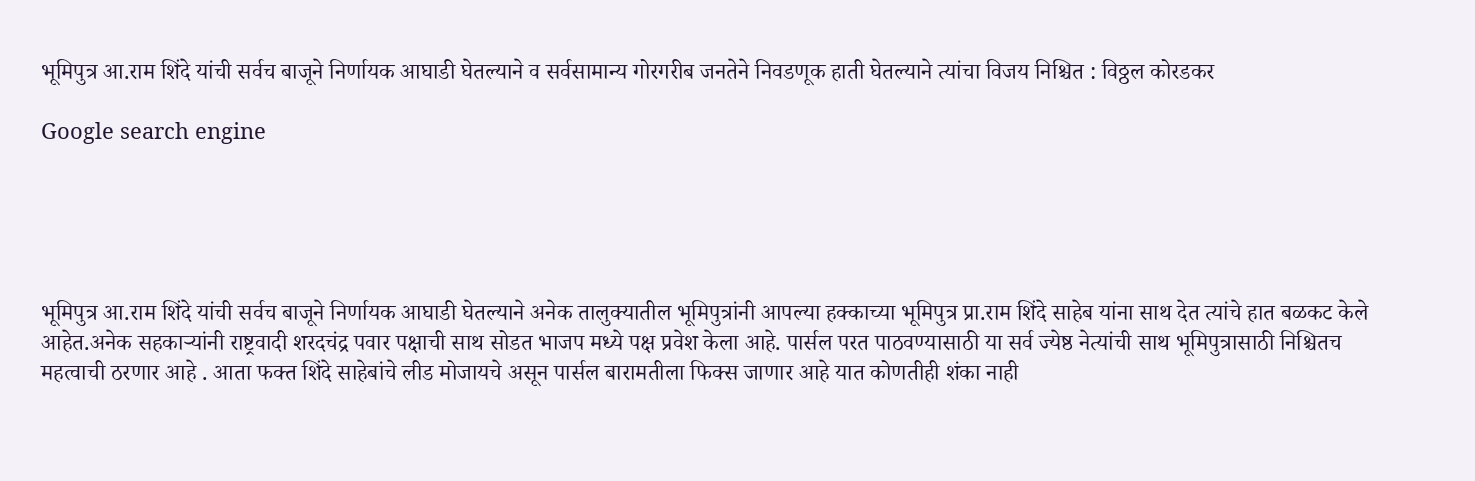भूमिपुत्र आ.राम शिंदे यांची सर्वच बाजूने निर्णायक आघाडी घेतल्याने व सर्वसामान्य गोरगरीब जनतेने निवडणूक हाती घेतल्याने त्यांचा विजय निश्चित : विठ्ठल कोरडकर

Google search engine





भूमिपुत्र आ.राम शिंदे यांची सर्वच बाजूने निर्णायक आघाडी घेतल्याने अनेक तालुक्यातील भूमिपुत्रांनी आपल्या हक्काच्या भूमिपुत्र प्रा.राम शिंदे साहेब यांना साथ देत त्यांचे हात बळकट केले आहेत.अनेक सहकाऱ्यांनी राष्ट्रवादी शरदचंद्र पवार पक्षाची साथ सोडत भाजप मध्ये पक्ष प्रवेश केला आहे. पार्सल परत पाठवण्यासाठी या सर्व ज्येष्ठ नेत्यांची साथ भूमिपुत्रासाठी निश्चितच महत्वाची ठरणार आहे . आता फक्त शिंदे साहेबांचे लीड मोजायचे असून पार्सल बारामतीला फिक्स जाणार आहे यात कोणतीही शंका नाही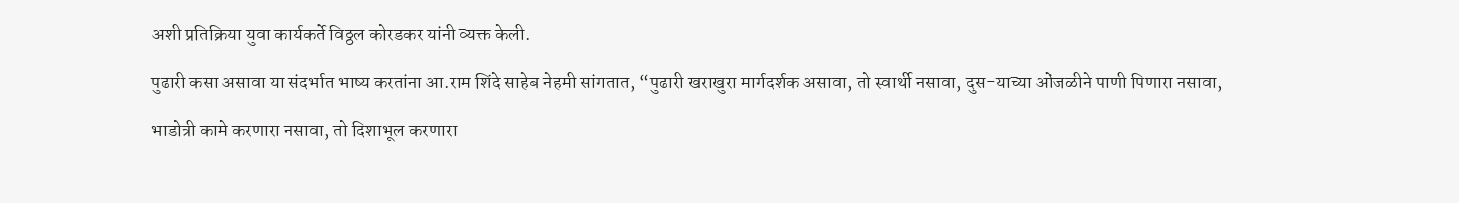अशी प्रतिक्रिया युवा कार्यकर्ते विठ्ठल कोरडकर यांनी व्यक्त केली.

पुढारी कसा असावा या संदर्भात भाष्य करतांना आ.राम शिंदे साहेब नेहमी सांगतात, “पुढारी खराखुरा मार्गदर्शक असावा, तो स्वार्थी नसावा, दुस-याच्या ओंजळीने पाणी पिणारा नसावा,

भाडोत्री कामे करणारा नसावा, तो दिशाभूल करणारा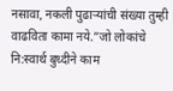नसावा, नकली पुढाऱ्यांची संख्या तुम्ही वाढविता कामा नये.”जो लोकांचे नि:स्वार्थ बुध्दीने काम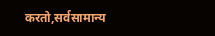करतो,सर्वसामान्य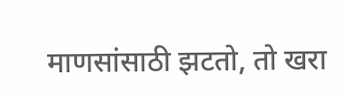माणसांसाठी झटतो, तो खरा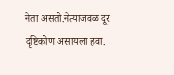नेता असतो.नेत्याजवळ दूर दृष्टिकोण असायला हवा.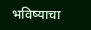भविष्याचा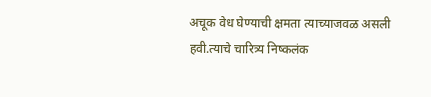अचूक वेध घेण्याची क्षमता त्याच्याजवळ असली हवी.त्याचे चारित्र्य निष्कलंक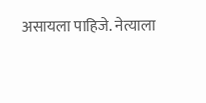असायला पाहिजे. नेत्याला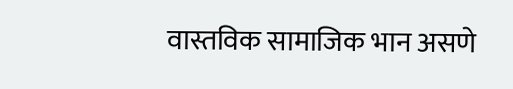वास्तविक सामाजिक भान असणे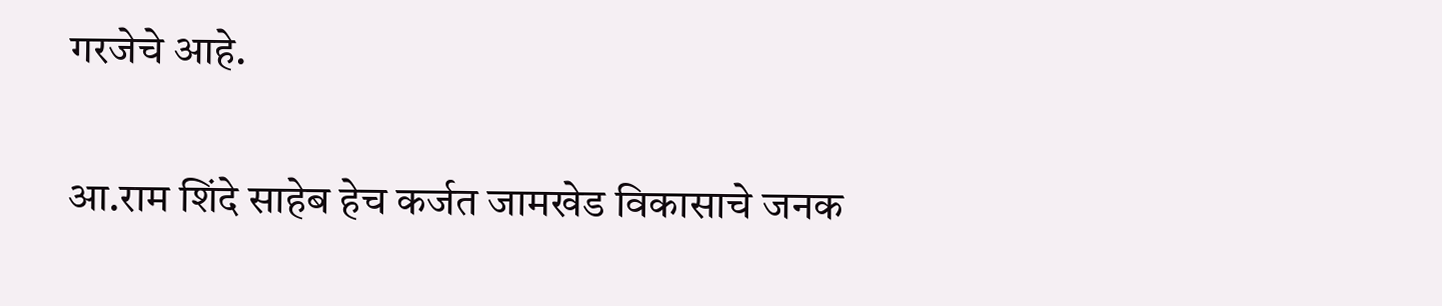गरजेचे आहे.

आ.राम शिंदे साहेब हेच कर्जत जामखेड विकासाचे जनक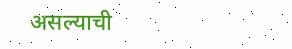असल्याची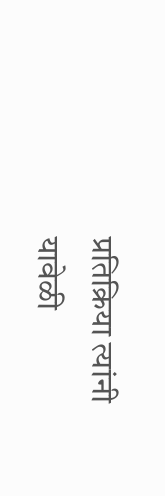प्रतिक्रिया त्यांनी यावेळी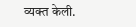व्यक्त केली.